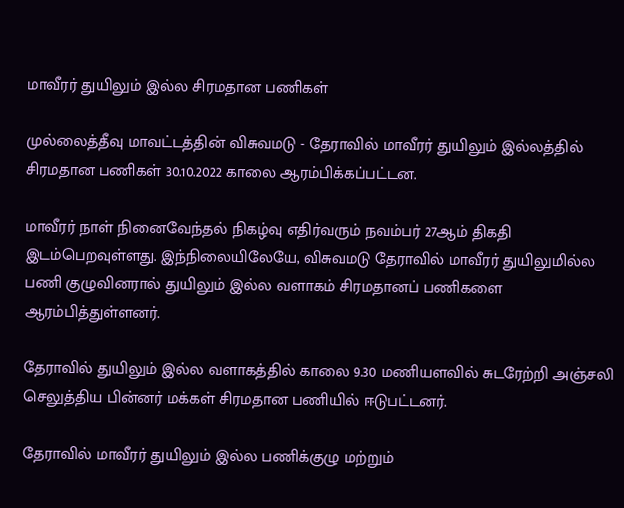மாவீரர் துயிலும் இல்ல சிரமதான பணிகள்

முல்லைத்தீவு மாவட்டத்தின் விசுவமடு - தேராவில் மாவீரர் துயிலும் இல்லத்தில் சிரமதான பணிகள் 30.10.2022 காலை ஆரம்பிக்கப்பட்டன.

மாவீரர் நாள் நினைவேந்தல் நிகழ்வு எதிர்வரும் நவம்பர் 27ஆம் திகதி இடம்பெறவுள்ளது. இந்நிலையிலேயே, விசுவமடு தேராவில் மாவீரர் துயிலுமில்ல பணி குழுவினரால் துயிலும் இல்ல வளாகம் சிரமதானப் பணிகளை ஆரம்பித்துள்ளனர்.

தேராவில் துயிலும் இல்ல வளாகத்தில் காலை 9.30 மணியளவில் சுடரேற்றி அஞ்சலி செலுத்திய பின்னர் மக்கள் சிரமதான பணியில் ஈடுபட்டனர்.

தேராவில் மாவீரர் துயிலும் இல்ல பணிக்குழு மற்றும்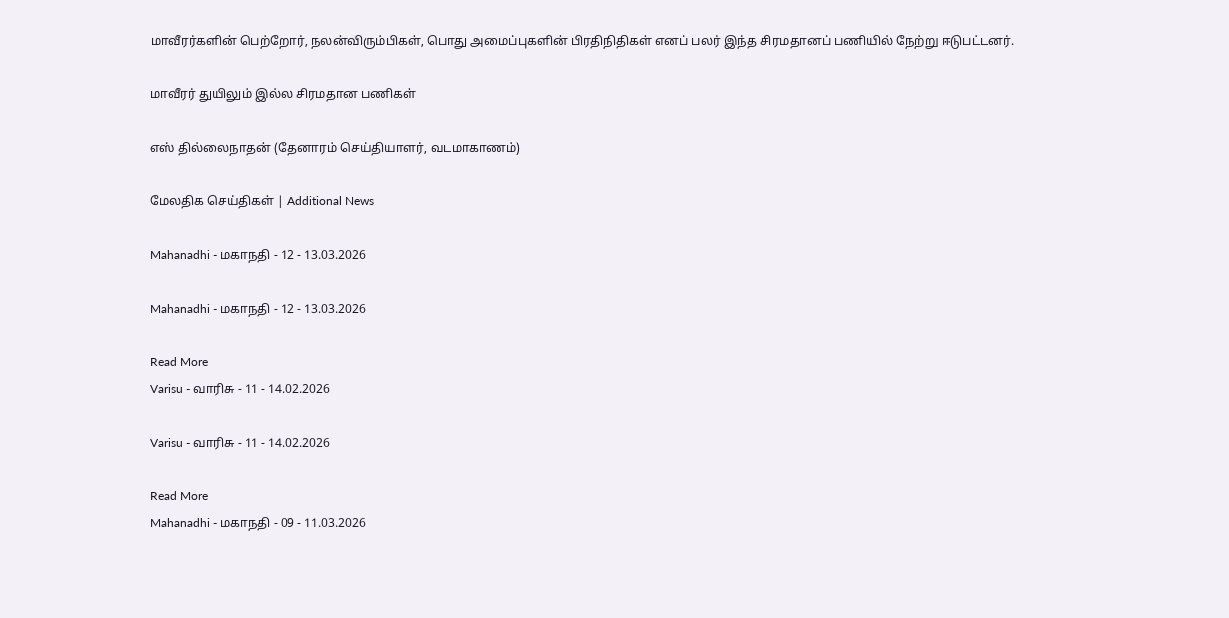மாவீரர்களின் பெற்றோர், நலன்விரும்பிகள், பொது அமைப்புகளின் பிரதிநிதிகள் எனப் பலர் இந்த சிரமதானப் பணியில் நேற்று ஈடுபட்டனர்.

மாவீரர் துயிலும் இல்ல சிரமதான பணிகள்

எஸ் தில்லைநாதன் (தேனாரம் செய்தியாளர், வடமாகாணம்)

மேலதிக செய்திகள் | Additional News

Mahanadhi - மகாநதி - 12 - 13.03.2026

Mahanadhi - மகாநதி - 12 - 13.03.2026

Read More
Varisu - வாரிசு - 11 - 14.02.2026

Varisu - வாரிசு - 11 - 14.02.2026

Read More
Mahanadhi - மகாநதி - 09 - 11.03.2026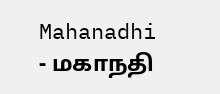Mahanadhi - மகாநதி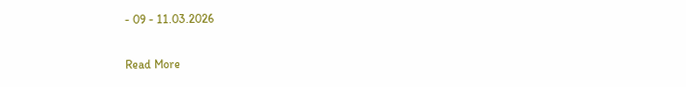- 09 - 11.03.2026

Read More